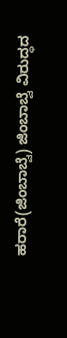ಹರಾರೆ(ಜಿಂಬಾಬ್ವೆ) ಜಿಂಬಾಬ್ವೆ ವಿರುದ್ಧದ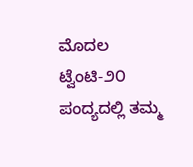ಮೊದಲ ಟ್ವೆಂಟಿ-೨೦ ಪಂದ್ಯದಲ್ಲಿ ತಮ್ಮ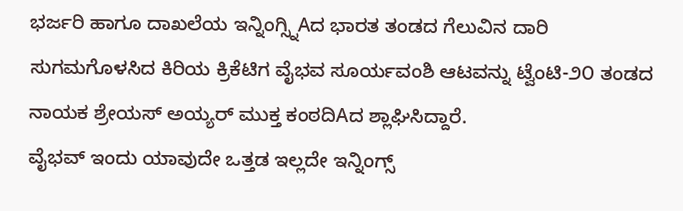ಭರ್ಜರಿ ಹಾಗೂ ದಾಖಲೆಯ ಇನ್ನಿಂಗ್ಸ್ನಿAದ ಭಾರತ ತಂಡದ ಗೆಲುವಿನ ದಾರಿ ಸುಗಮಗೊಳಸಿದ ಕಿರಿಯ ಕ್ರಿಕೆಟಿಗ ವೈಭವ ಸೂರ್ಯವಂಶಿ ಆಟವನ್ನು ಟ್ವೆಂಟಿ-೨೦ ತಂಡದ ನಾಯಕ ಶ್ರೇಯಸ್ ಅಯ್ಯರ್ ಮುಕ್ತ ಕಂಠದಿAದ ಶ್ಲಾಘಿಸಿದ್ದಾರೆ.
ವೈಭವ್ ಇಂದು ಯಾವುದೇ ಒತ್ತಡ ಇಲ್ಲದೇ ಇನ್ನಿಂಗ್ಸ್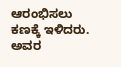ಆರಂಭಿಸಲು ಕಣಕ್ಕೆ ಇಳಿದರು. ಅವರ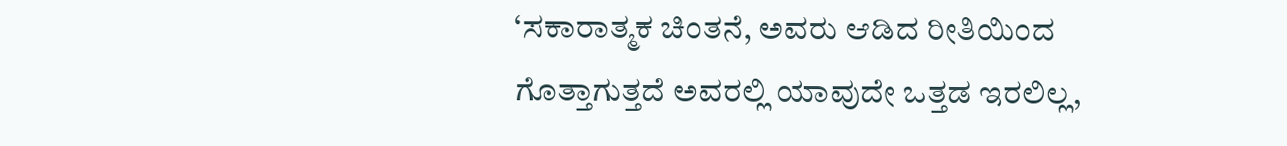‘ಸಕಾರಾತ್ಮಕ ಚಿಂತನೆ, ಅವರು ಆಡಿದ ರೀತಿಯಿಂದ ಗೊತ್ತಾಗುತ್ತದೆ ಅವರಲ್ಲಿ ಯಾವುದೇ ಒತ್ತಡ ಇರಲಿಲ್ಲ,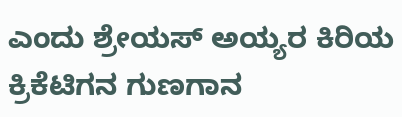ಎಂದು ಶ್ರೇಯಸ್ ಅಯ್ಯರ ಕಿರಿಯ ಕ್ರಿಕೆಟಿಗನ ಗುಣಗಾನ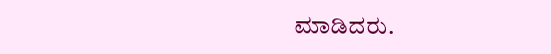ಮಾಡಿದರು.